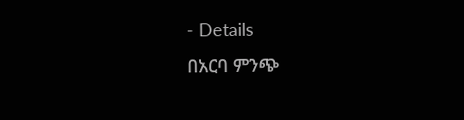- Details
በአርባ ምንጭ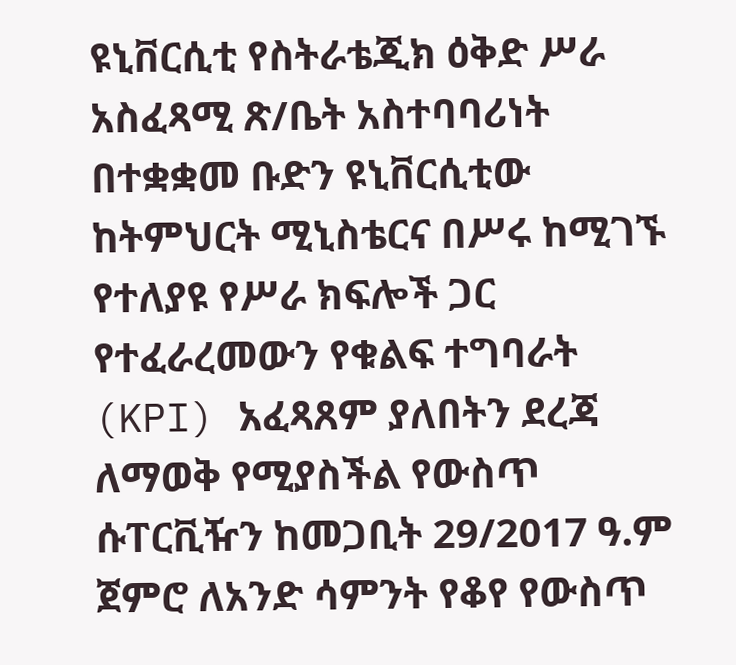ዩኒቨርሲቲ የስትራቴጂክ ዕቅድ ሥራ አስፈጻሚ ጽ/ቤት አስተባባሪነት በተቋቋመ ቡድን ዩኒቨርሲቲው ከትምህርት ሚኒስቴርና በሥሩ ከሚገኙ የተለያዩ የሥራ ክፍሎች ጋር የተፈራረመውን የቁልፍ ተግባራት (KPI) አፈጻጸም ያለበትን ደረጃ ለማወቅ የሚያስችል የውስጥ ሱፐርቪዥን ከመጋቢት 29/2017 ዓ.ም ጀምሮ ለአንድ ሳምንት የቆየ የውስጥ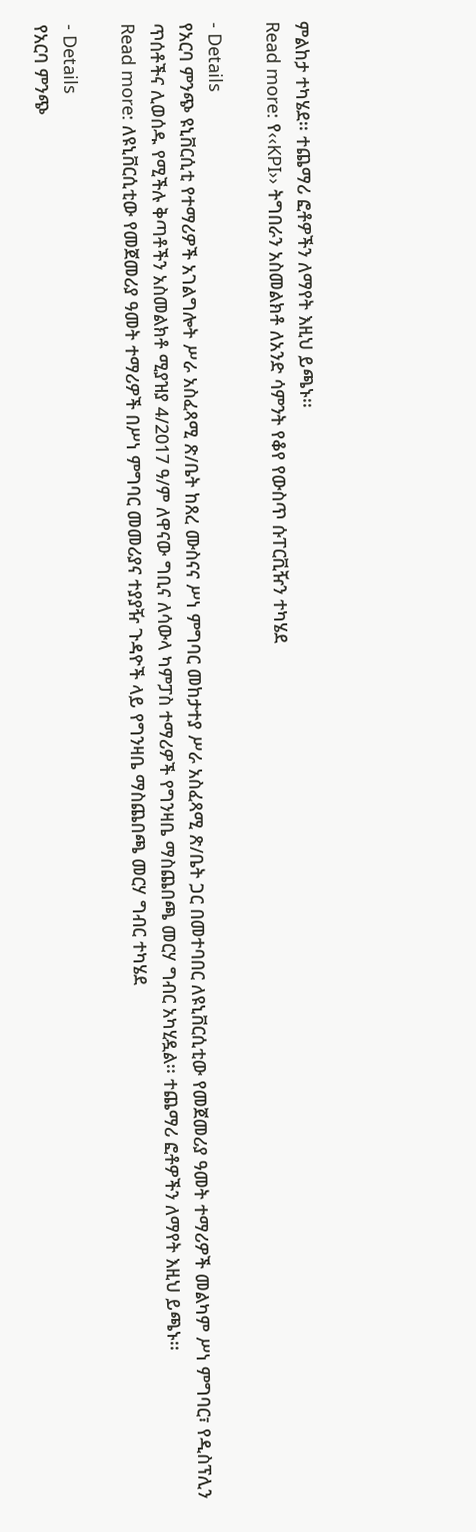ምልከታ ተካሄደ፡፡ ተጨማሪ ፎቶዎችን ለማየት እዚህ ይጫኑ፡፡
Read more: የ‹‹KPI›› ትግበራን አስመልክቶ ለአንድ ሳምንት የቆየ የውስጥ ሱፐርቪዥን ተካሄደ

- Details
የአርባ ምንጭ ዩኒቨርሲቲ የተማሪዎች አገልግሎት ሥራ አስፈጻሚ ጽ/ቤት ከጸረ ሙስናና ሥነ ምግባር መከታተያ ሥራ አስፈጻሚ ጽ/ቤት ጋር በመተባበር ለዩኒቨርሲቲው የመጀመሪያ ዓመት ተማሪዎች መልካም ሥነ ምግባር፣ የዲስፕሊን ጥሰቶችና ሊወሰዱ የሚችሉ ቅጣቶችን አስመልክቶ ሚያዝያ 4/2017 ዓ/ም ለዋናው ግቢና ለሳውላ ካምፓስ ተማሪዎች የግንዛቤ ማስጨበጫ መርሃ ግብር አካሂዷል፡፡ ተጨማሪ ፎቶዎችን ለማየት እዚህ ይጫኑ፡፡
Read more: ለዩኒቨርሲቲው የመጀመሪያ ዓመት ተማሪዎች በሥነ ምግባር መመሪያና ተያያዥ ጉዳዮች ላይ የግንዛቤ ማስጨበጫ መርሃ ግብር ተካሄደ

- Details
የአርባ ምንጭ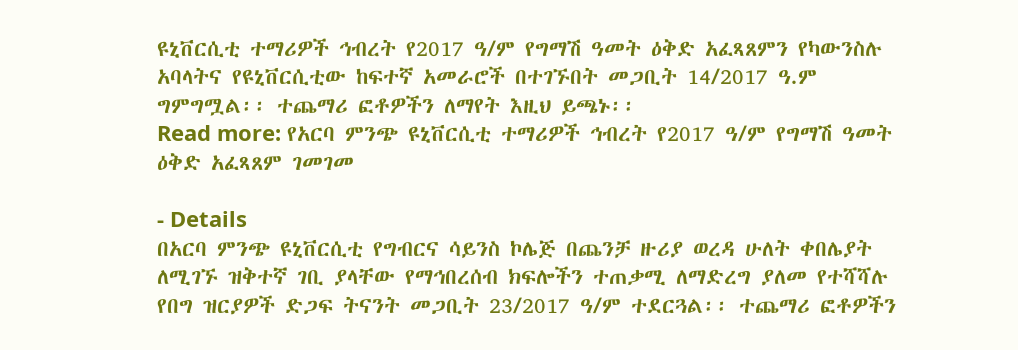ዩኒቨርሲቲ ተማሪዎች ኅብረት የ2017 ዓ/ም የግማሽ ዓመት ዕቅድ አፈጻጸምን የካውንስሉ አባላትና የዩኒቨርሲቲው ከፍተኛ አመራሮች በተገኙበት መጋቢት 14/2017 ዓ.ም ግምግሟል፡፡ ተጨማሪ ፎቶዎችን ለማየት እዚህ ይጫኑ፡፡
Read more: የአርባ ምንጭ ዩኒቨርሲቲ ተማሪዎች ኅብረት የ2017 ዓ/ም የግማሽ ዓመት ዕቅድ አፈጻጸም ገመገመ

- Details
በአርባ ምንጭ ዩኒቨርሲቲ የግብርና ሳይንስ ኮሌጅ በጨንቻ ዙሪያ ወረዳ ሁለት ቀበሌያት ለሚገኙ ዝቅተኛ ገቢ ያላቸው የማኅበረሰብ ክፍሎችን ተጠቃሚ ለማድረግ ያለመ የተሻሻሉ የበግ ዝርያዎች ድጋፍ ትናንት መጋቢት 23/2017 ዓ/ም ተደርጓል፡፡ ተጨማሪ ፎቶዎችን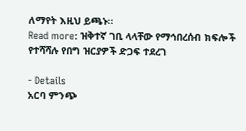ለማየት እዚህ ይጫኑ፡፡
Read more: ዝቅተኛ ገቢ ላላቸው የማኅበረሰብ ክፍሎች የተሻሻሉ የበግ ዝርያዎች ድጋፍ ተደረገ

- Details
አርባ ምንጭ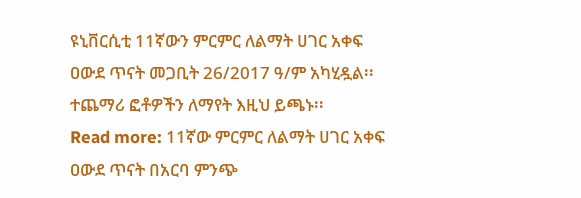ዩኒቨርሲቲ 11ኛውን ምርምር ለልማት ሀገር አቀፍ ዐውደ ጥናት መጋቢት 26/2017 ዓ/ም አካሂዷል፡፡ ተጨማሪ ፎቶዎችን ለማየት እዚህ ይጫኑ፡፡
Read more: 11ኛው ምርምር ለልማት ሀገር አቀፍ ዐውደ ጥናት በአርባ ምንጭ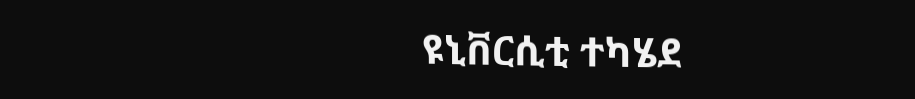ዩኒቨርሲቲ ተካሄደ